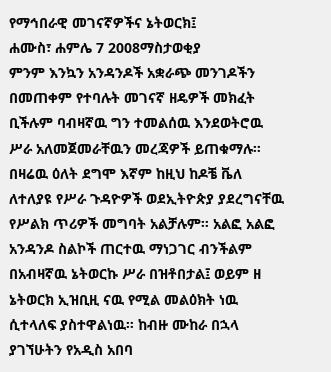የማኅበራዊ መገናኛዎችና ኔትወርክ፤
ሐሙስ፣ ሐምሌ 7 2008ማስታወቂያ
ምንም እንኳን አንዳንዶች አቋራጭ መንገዶችን በመጠቀም የተባሉት መገናኛ ዘዴዎች መክፈት ቢችሉም ባብዛኛዉ ግን ተመልሰዉ እንደወትሮዉ ሥራ አለመጀመራቸዉን መረጃዎች ይጠቁማሉ። በዛሬዉ ዕለት ደግሞ እኛም ከዚህ ከዶቼ ቬለ ለተለያዩ የሥራ ጉዳዮዎች ወደኢትዮጵያ ያደረግናቸዉ የሥልክ ጥሪዎች መግባት አልቻሉም። አልፎ አልፎ አንዳንዶ ስልኮች ጠርተዉ ማነጋገር ብንችልም በአብዛኛዉ ኔትወርኩ ሥራ በዝቶበታል፤ ወይም ዘ ኔትወርክ ኢዝቢዚ ናዉ የሚል መልዕክት ነዉ ሲተላለፍ ያስተዋልነዉ። ከብዙ ሙከራ በኋላ ያገኘሁትን የአዲስ አበባ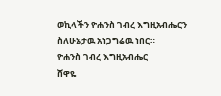ወኪላችን ዮሐንስ ገብረ እግዚአብሔርን ስለሁኔታዉ አነጋግሬዉ ነበር።
ዮሐንስ ገብረ እግዚአብሔር
ሸዋዬ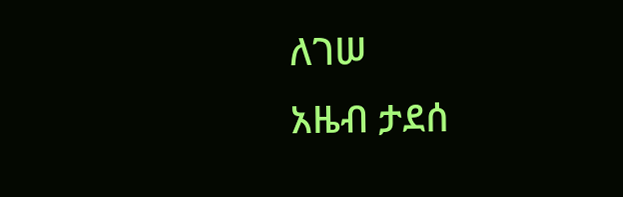ለገሠ
አዜብ ታደሰ